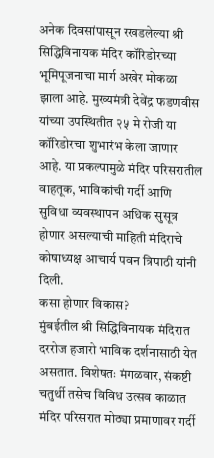अनेक दिवसांपासून रखडलेल्या श्री सिद्धिविनायक मंदिर कॉरिडोरच्या भूमिपूजनाचा मार्ग अखेर मोकळा झाला आहे. मुख्यमंत्री देवेंद्र फडणवीस यांच्या उपस्थितीत २५ मे रोजी या कॉरिडोरचा शुभारंभ केला जाणार आहे. या प्रकल्पामुळे मंदिर परिसरातील वाहतूक, भाविकांची गर्दी आणि सुविधा व्यवस्थापन अधिक सुसूत्र होणार असल्याची माहिती मंदिराचे कोषाध्यक्ष आचार्य पवन त्रिपाठी यांनी दिली.
कसा होणार विकास?
मुंबईतील श्री सिद्धिविनायक मंदिरात दररोज हजारो भाविक दर्शनासाठी येत असतात. विशेषतः मंगळवार, संकष्टी चतुर्थी तसेच विविध उत्सव काळात मंदिर परिसरात मोठ्या प्रमाणावर गर्दी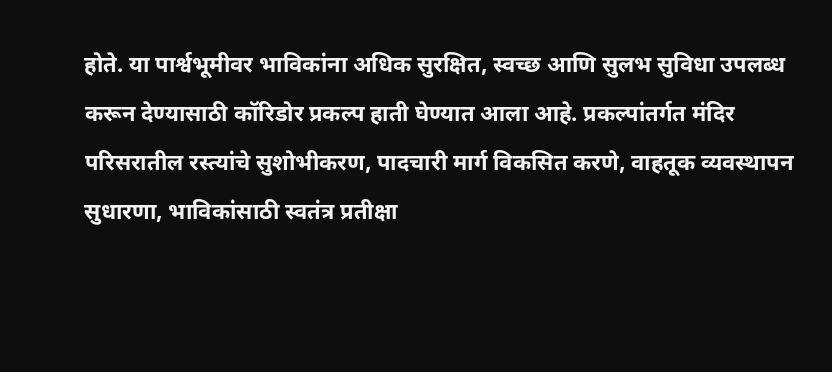होते. या पार्श्वभूमीवर भाविकांना अधिक सुरक्षित, स्वच्छ आणि सुलभ सुविधा उपलब्ध करून देण्यासाठी कॉरिडोर प्रकल्प हाती घेण्यात आला आहे. प्रकल्पांतर्गत मंदिर परिसरातील रस्त्यांचे सुशोभीकरण, पादचारी मार्ग विकसित करणे, वाहतूक व्यवस्थापन सुधारणा, भाविकांसाठी स्वतंत्र प्रतीक्षा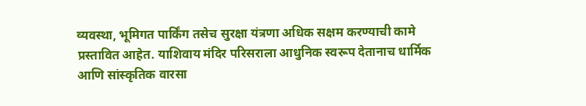व्यवस्था, भूमिगत पार्किंग तसेच सुरक्षा यंत्रणा अधिक सक्षम करण्याची कामे प्रस्तावित आहेत. याशिवाय मंदिर परिसराला आधुनिक स्वरूप देतानाच धार्मिक आणि सांस्कृतिक वारसा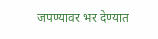जपण्यावर भर देण्यात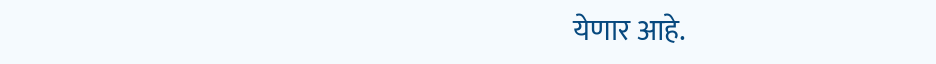येणार आहे.